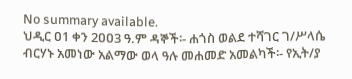No summary available.
ህዲር ዐ1 ቀን 2ዐዐ3 ዓ.ም ዳኞች፡- ሐጎስ ወልደ ተሻገር ገ/ሥላሴ ብርሃኑ አመነው አልማው ወላ ዓሉ መሐመድ አመልካች፡- የኢት/ያ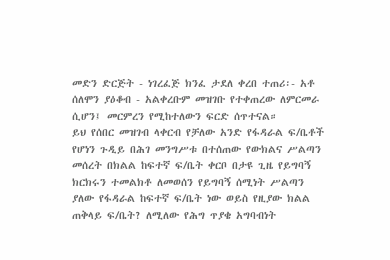መድን ድርጅት - ነገረፈጅ ክንፈ ታደለ ቀረበ ተጠሪ፡- አቶ ሰለሞን ያዕቆብ - አልቀረቡም መዝገቡ የተቀጠረው ለምርመራ ሲሆን፤ መርምረን የሚከተለውን ፍርድ ሰጥተናል።
ይህ የሰበር መዝገብ ላቀርብ የቻለው አንድ የፋዳራል ፍ/ቤቶች የሆነን ጉዲይ በሕገ መንግሥቱ በተሰጠው የውክልና ሥልጣን መሰረት በክልል ከፍተኛ ፍ/ቤት ቀርቦ በታዩ ጊዜ የይግባኝ ክርክሩን ተመልክቶ ለመወሰን የይግባኝ ሰሚነት ሥልጣን ያለው የፋዳራል ከፍተኛ ፍ/ቤት ነው ወይስ የዚያው ክልል ጠቅላይ ፍ/ቤት? ለሚለው የሕግ ጥያቄ አግባብነት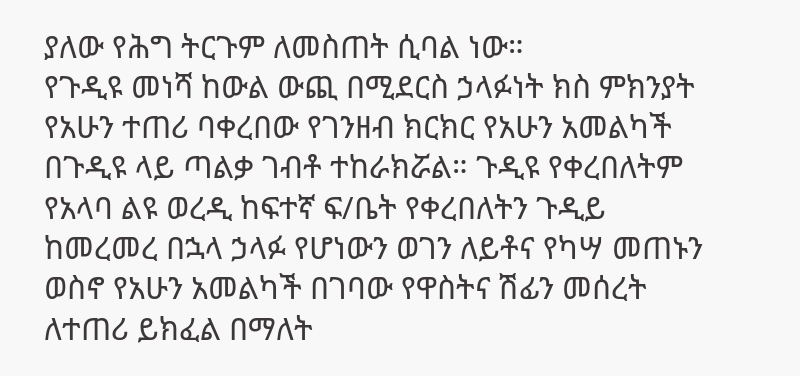ያለው የሕግ ትርጉም ለመስጠት ሲባል ነው።
የጉዲዩ መነሻ ከውል ውጪ በሚደርስ ኃላፉነት ክስ ምክንያት የአሁን ተጠሪ ባቀረበው የገንዘብ ክርክር የአሁን አመልካች በጉዲዩ ላይ ጣልቃ ገብቶ ተከራክሯል። ጉዲዩ የቀረበለትም የአላባ ልዩ ወረዲ ከፍተኛ ፍ/ቤት የቀረበለትን ጉዲይ ከመረመረ በኋላ ኃላፉ የሆነውን ወገን ለይቶና የካሣ መጠኑን ወስኖ የአሁን አመልካች በገባው የዋስትና ሽፊን መሰረት ለተጠሪ ይክፈል በማለት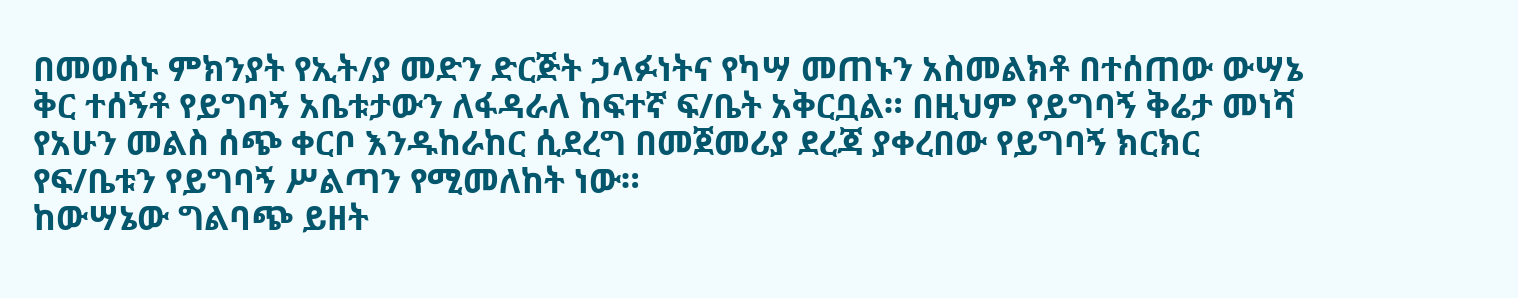በመወሰኑ ምክንያት የኢት/ያ መድን ድርጅት ኃላፉነትና የካሣ መጠኑን አስመልክቶ በተሰጠው ውሣኔ ቅር ተሰኝቶ የይግባኝ አቤቱታውን ለፋዳራለ ከፍተኛ ፍ/ቤት አቅርቧል። በዚህም የይግባኝ ቅሬታ መነሻ የአሁን መልስ ሰጭ ቀርቦ እንዱከራከር ሲደረግ በመጀመሪያ ደረጃ ያቀረበው የይግባኝ ክርክር የፍ/ቤቱን የይግባኝ ሥልጣን የሚመለከት ነው።
ከውሣኔው ግልባጭ ይዘት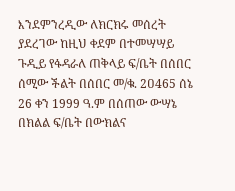እንደምንረዲው ለክርክሩ መሰረት ያደረገው ከዚህ ቀደም በተመሣሣይ ጉዲይ የፋዳራለ ጠቅላይ ፍ/ቤት በሰበር ሰሚው ችልት በሰበር መ/ቁ. 2ዐ465 ሰኔ 26 ቀን 1999 ዓ.ም በሰጠው ውሣኔ በክልል ፍ/ቤት በውክልና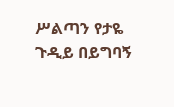ሥልጣን የታዬ ጉዲይ በይግባኝ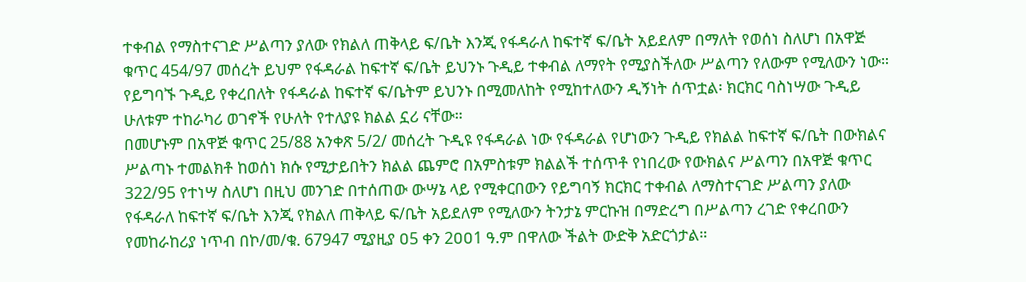ተቀብል የማስተናገድ ሥልጣን ያለው የክልለ ጠቅላይ ፍ/ቤት እንጂ የፋዳራለ ከፍተኛ ፍ/ቤት አይደለም በማለት የወሰነ ስለሆነ በአዋጅ ቁጥር 454/97 መሰረት ይህም የፋዳራል ከፍተኛ ፍ/ቤት ይህንኑ ጉዲይ ተቀብል ለማየት የሚያስችለው ሥልጣን የለውም የሚለውን ነው።
የይግባኙ ጉዲይ የቀረበለት የፋዳራል ከፍተኛ ፍ/ቤትም ይህንኑ በሚመለከት የሚከተለውን ዲኝነት ሰጥቷል፡ ክርክር ባስነሣው ጉዲይ ሁለቱም ተከራካሪ ወገኖች የሁለት የተለያዩ ክልል ኗሪ ናቸው።
በመሆኑም በአዋጅ ቁጥር 25/88 አንቀጽ 5/2/ መሰረት ጉዲዩ የፋዳራል ነው የፋዳራል የሆነውን ጉዲይ የክልል ከፍተኛ ፍ/ቤት በውክልና ሥልጣኑ ተመልክቶ ከወሰነ ክሱ የሚታይበትን ክልል ጨምሮ በአምስቱም ክልልች ተሰጥቶ የነበረው የውክልና ሥልጣን በአዋጅ ቁጥር 322/95 የተነሣ ስለሆነ በዚህ መንገድ በተሰጠው ውሣኔ ላይ የሚቀርበውን የይግባኝ ክርክር ተቀብል ለማስተናገድ ሥልጣን ያለው የፋዳራለ ከፍተኛ ፍ/ቤት እንጂ የክልለ ጠቅላይ ፍ/ቤት አይደለም የሚለውን ትንታኔ ምርኩዝ በማድረግ በሥልጣን ረገድ የቀረበውን የመከራከሪያ ነጥብ በኮ/መ/ቁ. 67947 ሚያዚያ ዐ5 ቀን 2ዐዐ1 ዓ.ም በዋለው ችልት ውድቅ አድርጎታል።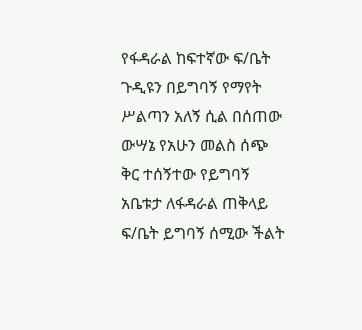የፋዳራል ከፍተኛው ፍ/ቤት ጉዲዩን በይግባኝ የማየት ሥልጣን አለኝ ሲል በሰጠው ውሣኔ የአሁን መልስ ሰጭ ቅር ተሰኝተው የይግባኝ አቤቱታ ለፋዳራል ጠቅላይ ፍ/ቤት ይግባኝ ሰሚው ችልት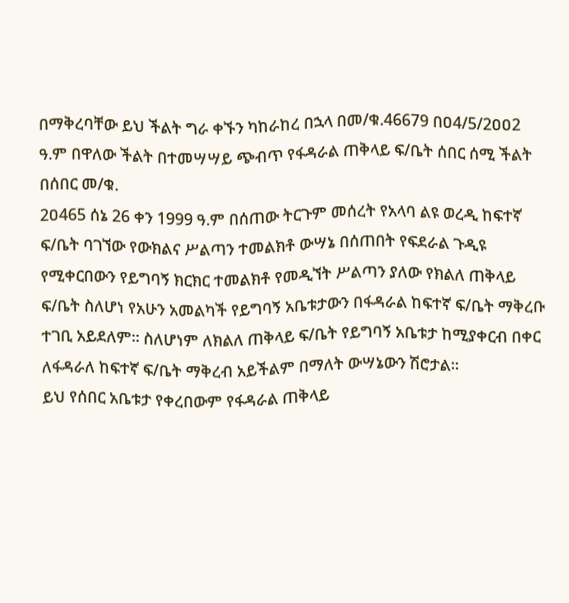በማቅረባቸው ይህ ችልት ግራ ቀኙን ካከራከረ በኋላ በመ/ቁ.46679 በዐ4/5/2ዐዐ2 ዓ.ም በዋለው ችልት በተመሣሣይ ጭብጥ የፋዳራል ጠቅላይ ፍ/ቤት ሰበር ሰሚ ችልት በሰበር መ/ቁ.
2ዐ465 ሰኔ 26 ቀን 1999 ዓ.ም በሰጠው ትርጉም መሰረት የአላባ ልዩ ወረዲ ከፍተኛ ፍ/ቤት ባገኘው የውክልና ሥልጣን ተመልክቶ ውሣኔ በሰጠበት የፍደራል ጉዲዩ የሚቀርበውን የይግባኝ ክርክር ተመልክቶ የመዲኘት ሥልጣን ያለው የክልለ ጠቅላይ ፍ/ቤት ስለሆነ የአሁን አመልካች የይግባኝ አቤቱታውን በፋዳራል ከፍተኛ ፍ/ቤት ማቅረቡ ተገቢ አይደለም። ስለሆነም ለክልለ ጠቅላይ ፍ/ቤት የይግባኝ አቤቱታ ከሚያቀርብ በቀር ለፋዳራለ ከፍተኛ ፍ/ቤት ማቅረብ አይችልም በማለት ውሣኔውን ሽሮታል።
ይህ የሰበር አቤቱታ የቀረበውም የፋዳራል ጠቅላይ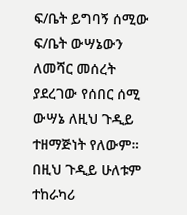ፍ/ቤት ይግባኝ ሰሚው ፍ/ቤት ውሣኔውን ለመሻር መሰረት ያደረገው የሰበር ሰሚ ውሣኔ ለዚህ ጉዲይ ተዘማጅነት የለውም። በዚህ ጉዲይ ሁለቱም ተከራካሪ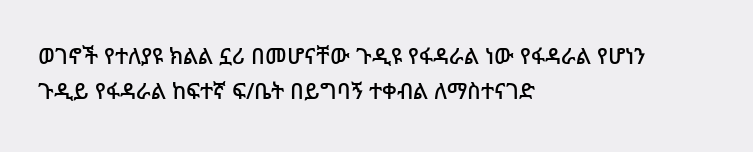ወገኖች የተለያዩ ክልል ኗሪ በመሆናቸው ጉዲዩ የፋዳራል ነው የፋዳራል የሆነን ጉዲይ የፋዳራል ከፍተኛ ፍ/ቤት በይግባኝ ተቀብል ለማስተናገድ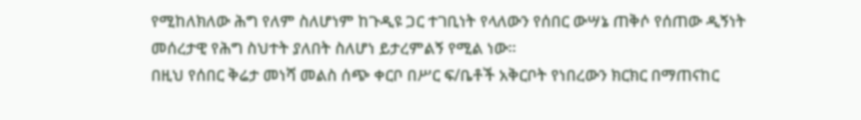የሚከለክለው ሕግ የለም ስለሆነም ከጉዲዩ ጋር ተገቢነት የላለውን የሰበር ውሣኔ ጠቅሶ የሰጠው ዲኝነት መሰረታዊ የሕግ ስህተት ያለበት ስለሆነ ይታረምልኝ የሚል ነው።
በዚህ የሰበር ቅሬታ መነሻ መልስ ሰጭ ቀርቦ በሥር ፍ/ቤቶች አቅርቦት የነበረውን ክርክር በማጠናከር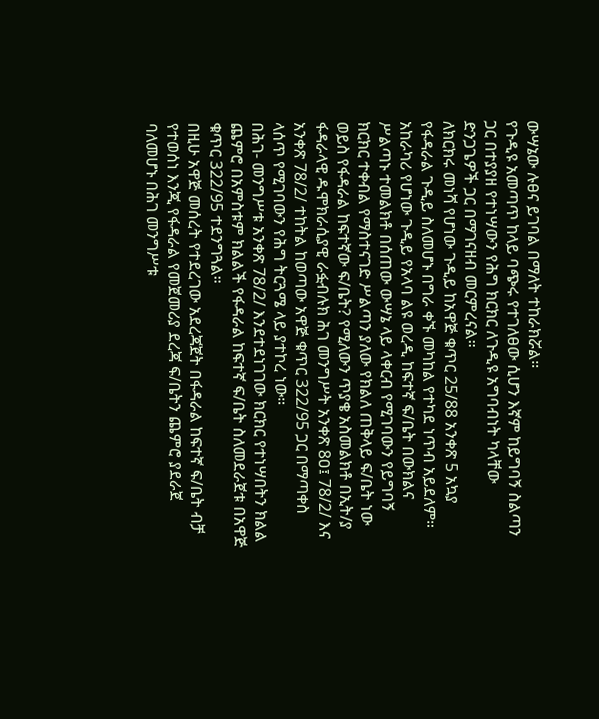ውሣኔው ሉፀና ይገባል በማለት ተከራክሯል።
የጉዲዩ አመጣጥ ከላይ ባጭሩ የተገለፀው ሲሆን እኛም ከይግባኝ ስልጣን ጋር በተያያዘ የተነሣውን የሕግ ክርክር ለጉዲዩ አግባብነት ካላቸው ድንጋጌዎች ጋር በማገናዘብ መርምረናል።
ለክርክሩ መነሻ የሆነው ጉዲይ ከአዋጅ ቁጥር 25/88 አንቀጽ 5 አኳያ የፋዳራል ጉዲይ ስለመሆኑ በግራ ቀኙ መካከል የተካደ ነጥብ አይደለም።
አከራካሪ የሆነው ጉዲይ የአላባ ልዩ ወረዲ ከፍተኛ ፍ/ቤት በውክልና ሥልጣኑ ተመልክቶ በሰጠው ውሣኔ ላይ ላቀርብ የሚገባውን የይግባኝ ክርክር ተቀብል የማስተናገድ ሥልጣን ያለው የክልለ ጠቅላይ ፍ/ቤት ነው ወይስ የፋዳራል ከፍተኛው ፍ/ቤት? የሚለውን ጥያቄ አስመልክቶ በኢት/ያ ፋዳራላዊ ዱሞክራሲያዊ ራፏብሉክ ሕገ መንግሥት አንቀጽ 8ዐ፤ 78/2/ እና አንቀጽ 78/2/ ተከትል ከወጣው አዋጅ ቁጥር 322/95 ጋር በማጣቀስ ላሰጥ የሚገባውን የሕግ ትርጓሜ ላይ ያተኮረ ነው።
በሕገ- መንግሥቱ አንቀጽ 78/2/ እንደተደነገገው ክርክር የተነሣበትን ክልል ጨምሮ በአምስቱም ክልልች የፋዳራል ከፍተኛ ፍ/ቤት ስለመደራጀቱ በአዋጅ ቁጥር 322/95 ተደንግጓል።
በዚሁ አዋጅ መሰረት የተደረገው አደረጃጀት በፋዳራል ከፍተኛ ፍ/ቤት ብቻ የተወሰነ እንጂ የፋዳራል የመጀመሪያ ደረጃ ፍ/ቤትን ጨምሮ ያደራጀ ባለመሆኑ በሕገ መንግሥቱ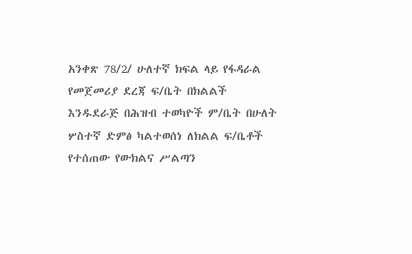አንቀጽ 78/2/ ሁለተኛ ክፍል ላይ የፋዳራል የመጀመሪያ ደረጃ ፍ/ቤት በክልልች እንዱደራጅ በሕዝብ ተወካዮች ም/ቤት በሁለት ሦስተኛ ድምፅ ካልተወሰነ ለክልል ፍ/ቤቶች የተሰጠው የውክልና ሥልጣን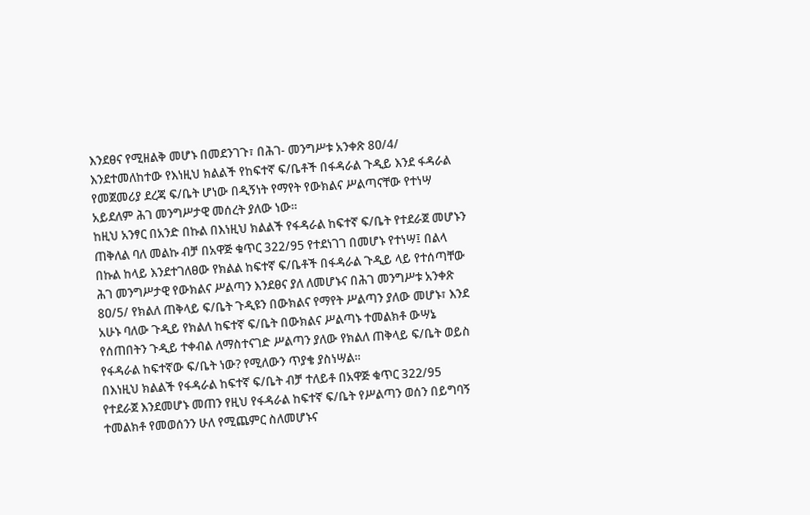እንደፀና የሚዘልቅ መሆኑ በመደንገጉ፣ በሕገ- መንግሥቱ አንቀጽ 8ዐ/4/ እንደተመለከተው የእነዚህ ክልልች የከፍተኛ ፍ/ቤቶች በፋዳራል ጉዲይ እንደ ፋዳራል የመጀመሪያ ደረጃ ፍ/ቤት ሆነው በዲኝነት የማየት የውክልና ሥልጣናቸው የተነሣ አይደለም ሕገ መንግሥታዊ መሰረት ያለው ነው።
ከዚህ አንፃር በአንድ በኩል በእነዚህ ክልልች የፋዳራል ከፍተኛ ፍ/ቤት የተደራጀ መሆኑን ጠቅለል ባለ መልኩ ብቻ በአዋጅ ቁጥር 322/95 የተደነገገ በመሆኑ የተነሣ፤ በልላ በኩል ከላይ እንደተገለፀው የክልል ከፍተኛ ፍ/ቤቶች በፋዳራል ጉዲይ ላይ የተሰጣቸው ሕገ መንግሥታዊ የውክልና ሥልጣን እንደፀና ያለ ለመሆኑና በሕገ መንግሥቱ አንቀጽ 8ዐ/5/ የክልለ ጠቅላይ ፍ/ቤት ጉዲዩን በውክልና የማየት ሥልጣን ያለው መሆኑ፣ እንደ አሁኑ ባለው ጉዲይ የክልለ ከፍተኛ ፍ/ቤት በውክልና ሥልጣኑ ተመልክቶ ውሣኔ የሰጠበትን ጉዲይ ተቀብል ለማስተናገድ ሥልጣን ያለው የክልለ ጠቅላይ ፍ/ቤት ወይስ የፋዳራል ከፍተኛው ፍ/ቤት ነው? የሚለውን ጥያቄ ያስነሣል።
በእነዚህ ክልልች የፋዳራል ከፍተኛ ፍ/ቤት ብቻ ተለይቶ በአዋጅ ቁጥር 322/95 የተደራጀ እንደመሆኑ መጠን የዚህ የፋዳራል ከፍተኛ ፍ/ቤት የሥልጣን ወሰን በይግባኝ ተመልክቶ የመወሰንን ሁለ የሚጨምር ስለመሆኑና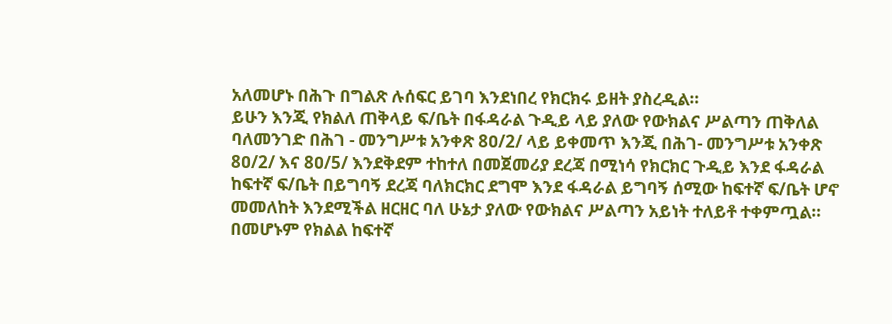አለመሆኑ በሕጉ በግልጽ ሉሰፍር ይገባ እንደነበረ የክርክሩ ይዘት ያስረዲል።
ይሁን እንጂ የክልለ ጠቅላይ ፍ/ቤት በፋዳራል ጉዲይ ላይ ያለው የውክልና ሥልጣን ጠቅለል ባለመንገድ በሕገ - መንግሥቱ አንቀጽ 8ዐ/2/ ላይ ይቀመጥ እንጂ በሕገ- መንግሥቱ አንቀጽ 8ዐ/2/ እና 8ዐ/5/ እንደቅደም ተከተለ በመጀመሪያ ደረጃ በሚነሳ የክርክር ጉዲይ እንደ ፋዳራል ከፍተኛ ፍ/ቤት በይግባኝ ደረጃ ባለክርክር ደግሞ እንደ ፋዳራል ይግባኝ ሰሚው ከፍተኛ ፍ/ቤት ሆኖ መመለከት እንደሚችል ዘርዘር ባለ ሁኔታ ያለው የውክልና ሥልጣን አይነት ተለይቶ ተቀምጧል።
በመሆኑም የክልል ከፍተኛ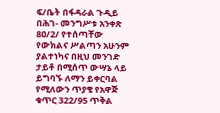ፍ/ቤት በፋዳራል ጉዲይ በሕገ- መንግሥቱ አንቀጽ 8ዐ/2/ የተሰጣቸው የውክልና ሥልጣን አሁንም ያልተነካና በዚህ መንገድ ታይቶ በሚሰጥ ውሣኔ ላይ ይግባኙ ለማን ይቀርባል የሚለውን ጥያቄ የአዋጅ ቁጥር 322/95 ጥቅል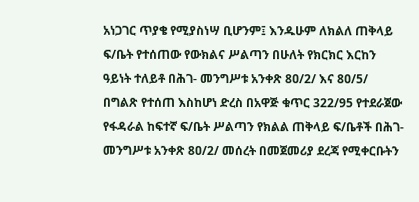አነጋገር ጥያቄ የሚያስነሣ ቢሆንም፤ እንዱሁም ለክልለ ጠቅላይ ፍ/ቤት የተሰጠው የውክልና ሥልጣን በሁለት የክርክር እርከን ዓይነት ተለይቶ በሕገ- መንግሥቱ አንቀጽ 8ዐ/2/ እና 8ዐ/5/ በግልጽ የተሰጠ እስከሆነ ድረስ በአዋጅ ቁጥር 322/95 የተደራጀው የፋዳራል ከፍተኛ ፍ/ቤት ሥልጣን የክልል ጠቅላይ ፍ/ቤቶች በሕገ- መንግሥቱ አንቀጽ 8ዐ/2/ መሰረት በመጀመሪያ ደረጃ የሚቀርቡትን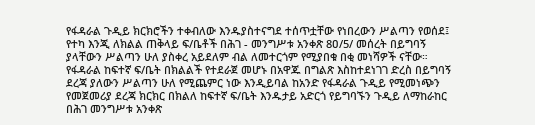የፋዳራል ጉዲይ ክርክሮችን ተቀብለው እንዱያስተናግደ ተሰጥቷቸው የነበረውን ሥልጣን የወሰደ፤ የተካ እንጂ ለክልል ጠቅላይ ፍ/ቤቶች በሕገ - መንግሥቱ አንቀጽ 8ዐ/5/ መሰረት በይግባኝ ያላቸውን ሥልጣን ሁለ ያስቀረ አይደለም ብል ለመተርጎም የሚያበቁ በቂ መነሻዎች ናቸው።
የፋዳራል ከፍተኛ ፍ/ቤት በክልልች የተደራጀ መሆኑ በአዋጁ በግልጽ እስከተደነገገ ድረስ በይግባኝ ደረጃ ያለውን ሥልጣን ሁለ የሚጨምር ነው እንዲይባል ከአንድ የፋዳራል ጉዲይ የሚመነጭን የመጀመሪያ ደረጃ ክርክር በክልለ ከፍተኛ ፍ/ቤት እንዱታይ አድርጎ የይግባኙን ጉዲይ ለማከራከር በሕገ መንግሥቱ አንቀጽ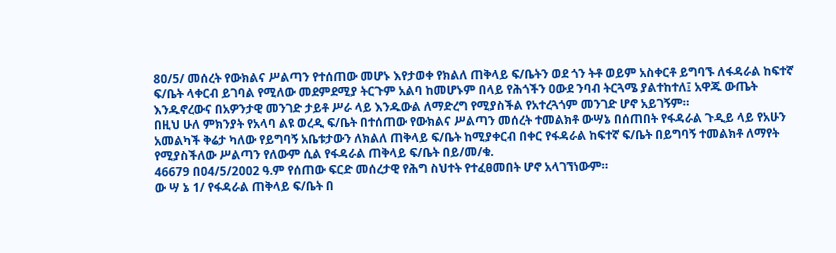8ዐ/5/ መሰረት የውክልና ሥልጣን የተሰጠው መሆኑ እየታወቀ የክልለ ጠቅላይ ፍ/ቤትን ወደ ጎን ትቶ ወይም አስቀርቶ ይግባኙ ለፋዳራል ከፍተኛ ፍ/ቤት ላቀርብ ይገባል የሚለው መደምደሚያ ትርጉም አልባ ከመሆኑም በላይ የሕጎችን ዐውደ ንባብ ትርጓሜ ያልተከተለ፤ አዋጁ ውጤት እንዱኖረውና በአዎንታዊ መንገድ ታይቶ ሥራ ላይ እንዱውል ለማድረግ የሚያስችል የአተረጓጎም መንገድ ሆኖ አይገኝም።
በዚህ ሁለ ምክንያት የአላባ ልዩ ወረዲ ፍ/ቤት በተሰጠው የውክልና ሥልጣን መሰረት ተመልክቶ ውሣኔ በሰጠበት የፋዳራል ጉዲይ ላይ የአሁን አመልካች ቅሬታ ካለው የይግባኝ አቤቱታውን ለክልለ ጠቅላይ ፍ/ቤት ከሚያቀርብ በቀር የፋዳራል ከፍተኛ ፍ/ቤት በይግባኝ ተመልክቶ ለማየት የሚያስችለው ሥልጣን የለውም ሲል የፋዳራል ጠቅላይ ፍ/ቤት በይ/መ/ቁ.
46679 በዐ4/5/2ዐዐ2 ዓ.ም የሰጠው ፍርድ መሰረታዊ የሕግ ስህተት የተፈፀመበት ሆኖ አላገኘነውም።
ው ሣ ኔ 1/ የፋዳራል ጠቅላይ ፍ/ቤት በ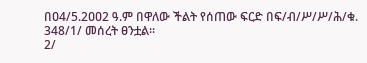በዐ4/5.2ዐዐ2 ዓ.ም በዋለው ችልት የሰጠው ፍርድ በፍ/ብ/ሥ/ሥ/ሕ/ቁ. 348/1/ መሰረት ፀንቷል።
2/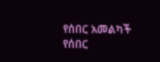የሰበር አመልካች የሰበር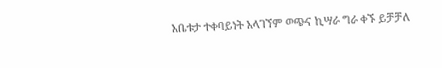አቤቱታ ተቀባይነት አላገኘም ወጭና ኪሣራ ግራ ቀኙ ይቻቻለ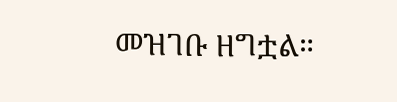መዝገቡ ዘግቷል።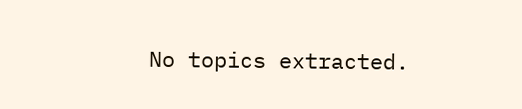No topics extracted.